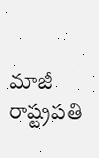మాజీ రాష్ట్రపతి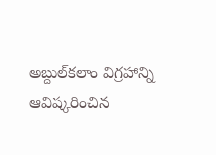అబ్దుల్‌కలాం విగ్రహాన్ని ఆవిష్కరించిన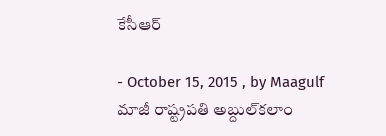కేసీఆర్‌

- October 15, 2015 , by Maagulf
మాజీ రాష్ట్రపతి అబ్దుల్‌కలాం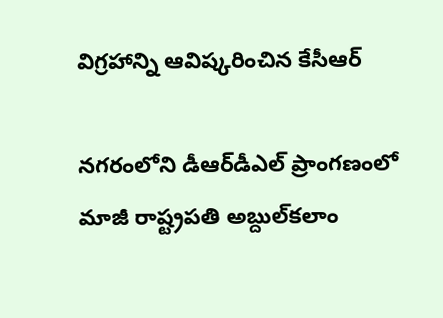విగ్రహాన్ని ఆవిష్కరించిన కేసీఆర్‌

నగరంలోని డీఆర్‌డీఎల్‌ ప్రాంగణంలో మాజీ రాష్ట్రపతి అబ్దుల్‌కలాం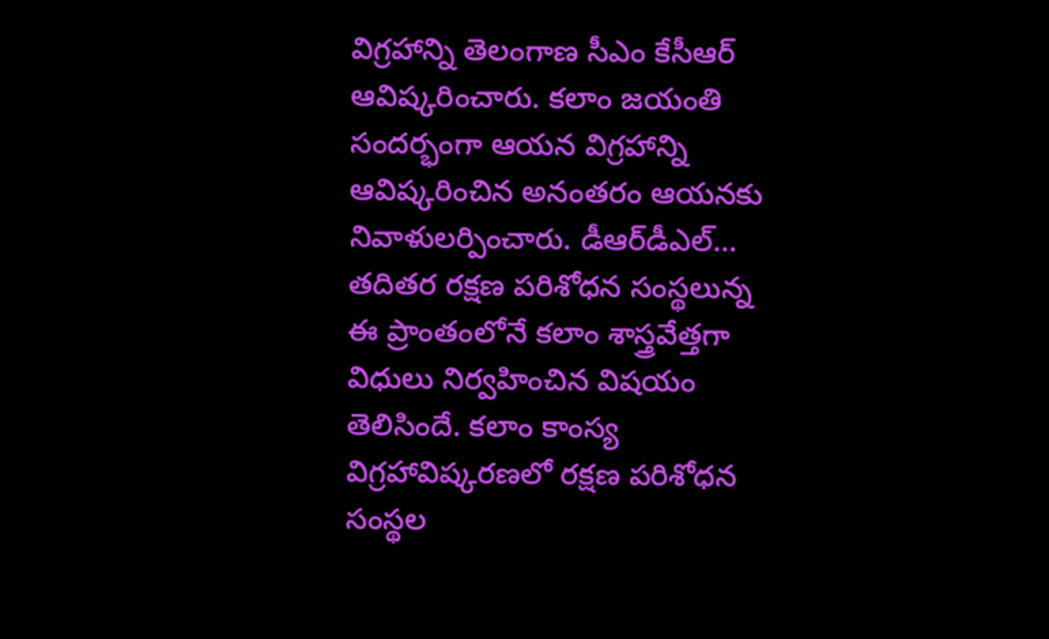విగ్రహాన్ని తెలంగాణ సీఎం కేసీఆర్‌ ఆవిష్కరించారు. కలాం జయంతి సందర్భంగా ఆయన విగ్రహాన్ని ఆవిష్కరించిన అనంతరం ఆయనకు నివాళులర్పించారు. డీఆర్‌డీఎల్‌... తదితర రక్షణ పరిశోధన సంస్థలున్న ఈ ప్రాంతంలోనే కలాం శాస్త్రవేత్తగా విధులు నిర్వహించిన విషయం తెలిసిందే. కలాం కాంస్య విగ్రహావిష్కరణలో రక్షణ పరిశోధన సంస్థల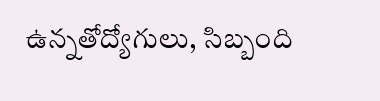ఉన్నతోద్యోగులు, సిబ్బంది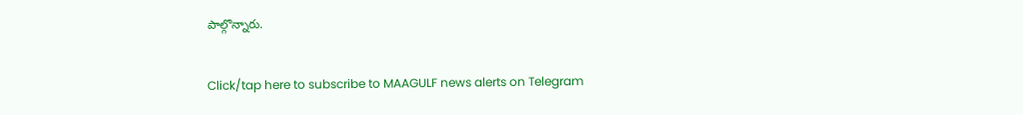పాల్గొన్నారు.

Click/tap here to subscribe to MAAGULF news alerts on Telegram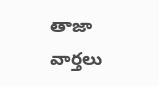తాజా వార్తలు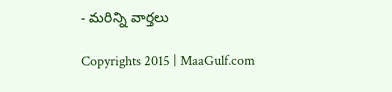- మరిన్ని వార్తలు

Copyrights 2015 | MaaGulf.com